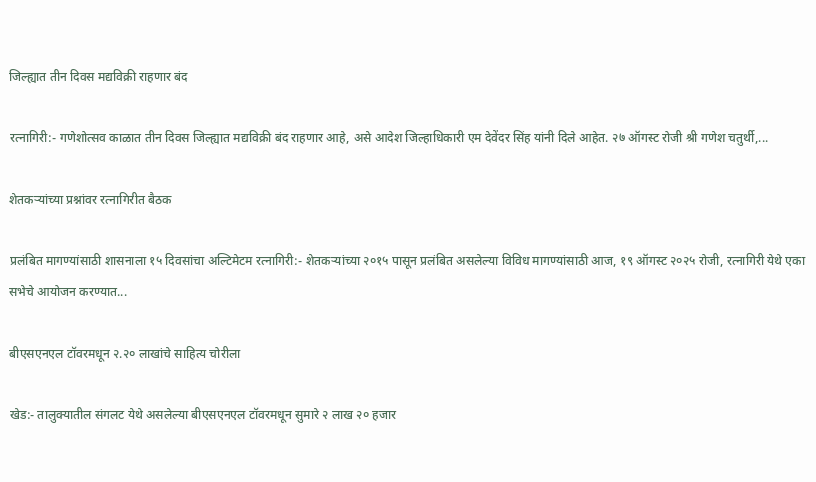जिल्ह्यात तीन दिवस मद्यविक्री राहणार बंद

रत्नागिरी:- गणेशोत्सव काळात तीन दिवस जिल्ह्यात मद्यविक्री बंद राहणार आहे, असे आदेश जिल्हाधिकारी एम देवेंदर सिंह यांनी दिले आहेत. २७ ऑगस्ट रोजी श्री गणेश चतुर्थी,...

शेतकऱ्यांच्या प्रश्नांवर रत्नागिरीत बैठक

प्रलंबित मागण्यांसाठी शासनाला १५ दिवसांचा अल्टिमेटम रत्नागिरी:- शेतकऱ्यांच्या २०१५ पासून प्रलंबित असलेल्या विविध मागण्यांसाठी आज, १९ ऑगस्ट २०२५ रोजी, रत्नागिरी येथे एका सभेचे आयोजन करण्यात...

बीएसएनएल टॉवरमधून २.२० लाखांचे साहित्य चोरीला

खेड:- तालुक्यातील संगलट येथे असलेल्या बीएसएनएल टॉवरमधून सुमारे २ लाख २० हजार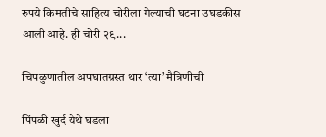रुपये किमतीचे साहित्य चोरीला गेल्याची घटना उघडकीस आली आहे. ही चोरी २९...

चिपळुणातील अपघातग्रस्त थार ‘त्या’ मैत्रिणीची

पिंपळी खुर्द येथे घडला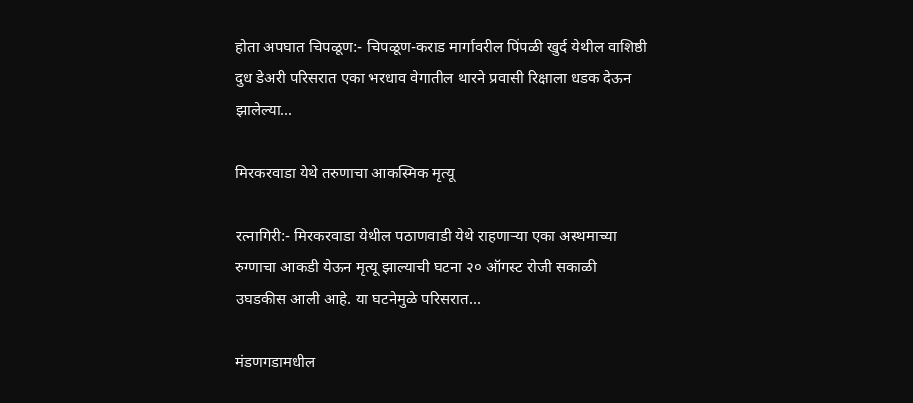होता अपघात चिपळूण:- चिपळूण-कराड मार्गावरील पिंपळी खुर्द येथील वाशिष्ठी दुध डेअरी परिसरात एका भरधाव वेगातील थारने प्रवासी रिक्षाला धडक देऊन झालेल्या...

मिरकरवाडा येथे तरुणाचा आकस्मिक मृत्यू

रत्नागिरी:- मिरकरवाडा येथील पठाणवाडी येथे राहणाऱ्या एका अस्थमाच्या रुग्णाचा आकडी येऊन मृत्यू झाल्याची घटना २० ऑगस्ट रोजी सकाळी उघडकीस आली आहे. या घटनेमुळे परिसरात...

मंडणगडामधील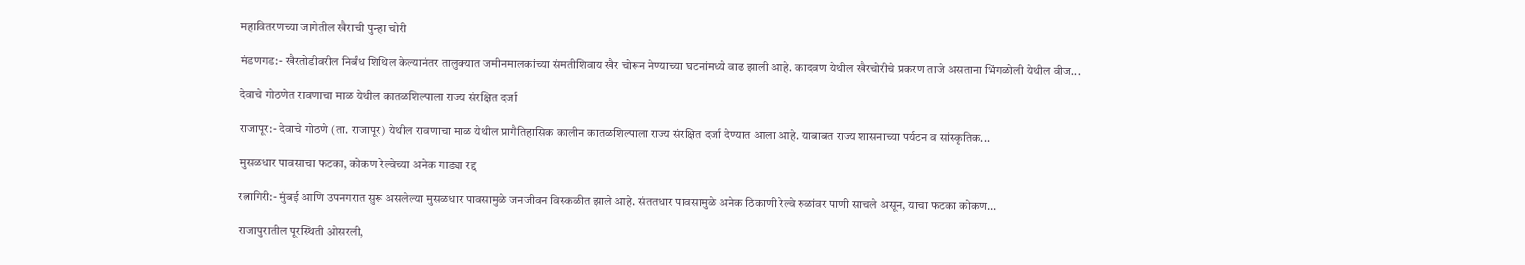महावितरणच्या जागेतील खैराची पुन्हा चोरी

मंडणगड:- खैरतोडीवरील निर्बंध शिथिल केल्यानंतर तालुक्यात जमीनमालकांच्या संमतीशिवाय खैर चोरून नेण्याच्या घटनांमध्ये वाढ झाली आहे. कादवण येथील खैरचोरीचे प्रकरण ताजे असताना भिंगळोली येथील वीज...

देवाचे गोठणेत रावणाचा माळ येथील कातळशिल्पाला राज्य संरक्षित दर्जा

राजापूर:- देवाचे गोठणे (ता. राजापूर) येथील रावणाचा माळ येथील प्रागैतिहासिक कालीन कातळशिल्पाला राज्य संरक्षित दर्जा देण्यात आला आहे. याबाबत राज्य शासनाच्या पर्यटन व सांस्कृतिक...

मुसळधार पावसाचा फटका, कोकण रेल्वेच्या अनेक गाड्या रद्द

रत्नागिरी:- मुंबई आणि उपनगरात सुरू असलेल्या मुसळधार पावसामुळे जनजीवन विस्कळीत झाले आहे. संततधार पावसामुळे अनेक ठिकाणी रेल्वे रुळांवर पाणी साचले असून, याचा फटका कोकण...

राजापुरातील पूरस्थिती ओसरली,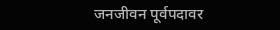जनजीवन पूर्वपदावर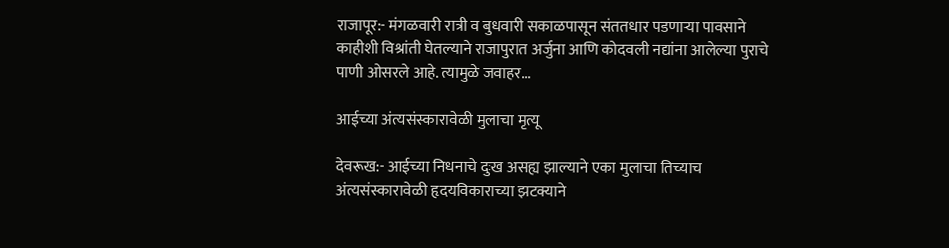राजापूर:- मंगळवारी रात्री व बुधवारी सकाळपासून संततधार पडणाऱ्या पावसाने काहीशी विश्रांती घेतल्याने राजापुरात अर्जुना आणि कोदवली नद्यांना आलेल्या पुराचे पाणी ओसरले आहे. त्यामुळे जवाहर...

आईच्या अंत्यसंस्कारावेळी मुलाचा मृत्यू

देवरूख:- आईच्या निधनाचे दुःख असह्य झाल्याने एका मुलाचा तिच्याच अंत्यसंस्कारावेळी हृदयविकाराच्या झटक्याने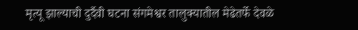मृत्यू झाल्याची दुर्दैवी घटना संगमेश्वर तालुक्यातील मेढेतर्फे देवळे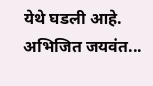येथे घडली आहे. अभिजित जयवंत...